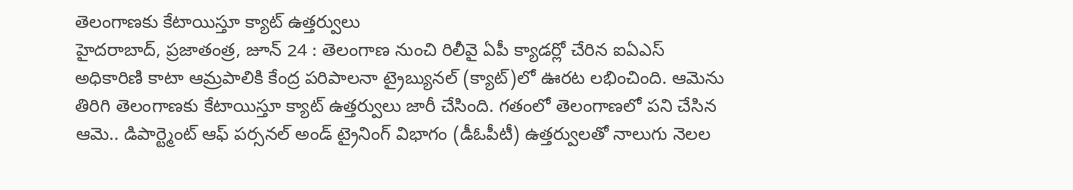తెలంగాణకు కేటాయిస్తూ క్యాట్ ఉత్తర్వులు
హైదరాబాద్, ప్రజాతంత్ర, జూన్ 24 : తెలంగాణ నుంచి రిలీవై ఏపీ క్యాడర్లో చేరిన ఐఏఎస్ అధికారిణి కాటా ఆమ్రపాలికి కేంద్ర పరిపాలనా ట్రైబ్యునల్ (క్యాట్)లో ఊరట లభించింది. ఆమెను తిరిగి తెలంగాణకు కేటాయిస్తూ క్యాట్ ఉత్తర్వులు జారీ చేసింది. గతంలో తెలంగాణలో పని చేసిన ఆమె.. డిపార్ట్మెంట్ ఆఫ్ పర్సనల్ అండ్ ట్రైనింగ్ విభాగం (డీఓపీటీ) ఉత్తర్వులతో నాలుగు నెలల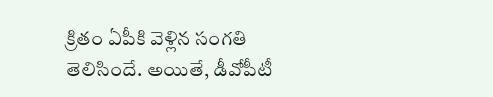క్రితం ఏపీకి వెళ్లిన సంగతి తెలిసిందే. అయితే, డీవోపీటీ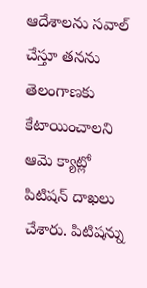ఆదేశాలను సవాల్ చేస్తూ తనను తెలంగాణకు కేటాయించాలని ఆమె క్యాట్లో పిటిషన్ దాఖలు చేశారు. పిటిషన్ను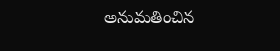అనుమతించిన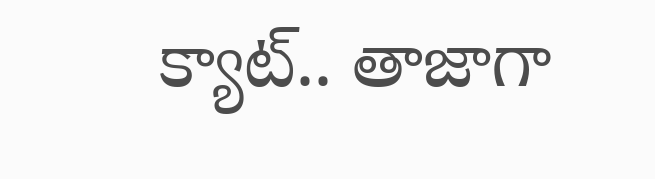క్యాట్.. తాజాగా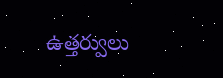ఉత్తర్వులు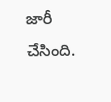జారీ చేసింది.